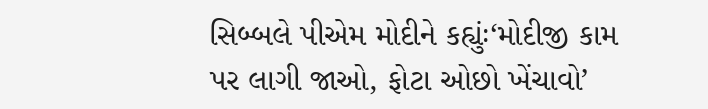સિબ્બલે પીએમ મોદીને કહ્યુંઃ‘મોદીજી કામ પર લાગી જાઓ, ફોટા ઓછો ખેંચાવો’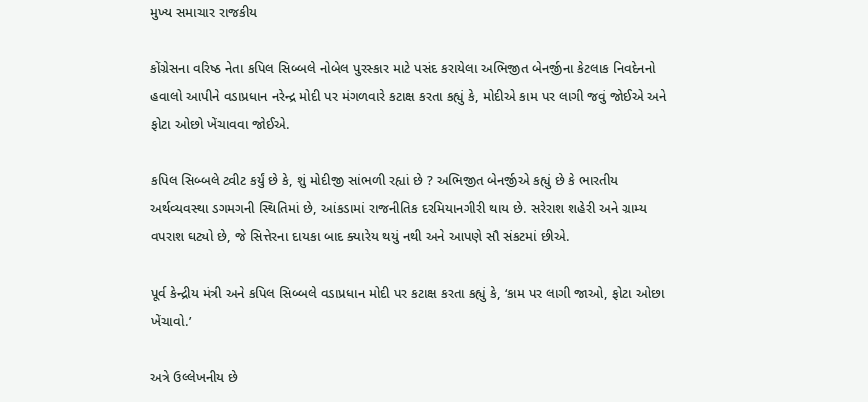મુખ્ય સમાચાર રાજકીય

કોંગ્રેસના વરિષ્ઠ નેતા કપિલ સિબ્બલે નોબેલ પુરસ્કાર માટે પસંદ કરાયેલા અભિજીત બેનર્જીના કેટલાક નિવદેનનો હવાલો આપીને વડાપ્રધાન નરેન્દ્ર મોદી પર મંગળવારે કટાક્ષ કરતા કહ્યું કે, મોદીએ કામ પર લાગી જવું જોઈએ અને ફોટા ઓછો ખેંચાવવા જોઈએ.

કપિલ સિબ્બલે ટ્વીટ કર્યું છે કે, શું મોદીજી સાંભળી રહ્યાં છે ? અભિજીત બેનર્જીએ કહ્યું છે કે ભારતીય અર્થવ્યવસ્થા ડગમગની સ્થિતિમાં છે, આંકડામાં રાજનીતિક દરમિયાનગીરી થાય છે. સરેરાશ શહેરી અને ગ્રામ્ય વપરાશ ઘટ્યો છે, જે સિત્તેરના દાયકા બાદ ક્યારેય થયું નથી અને આપણે સૌ સંકટમાં છીએ.

પૂર્વ કેન્દ્રીય મંત્રી અને કપિલ સિબ્બલે વડાપ્રધાન મોદી પર કટાક્ષ કરતા કહ્યું કે, ‘કામ પર લાગી જાઓ, ફોટા ઓછા ખેંચાવો.’

અત્રે ઉલ્લેખનીય છે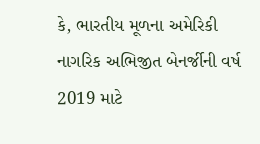કે, ભારતીય મૂળના અમેરિકી નાગરિક અભિજીત બેનર્જીની વર્ષ 2019 માટે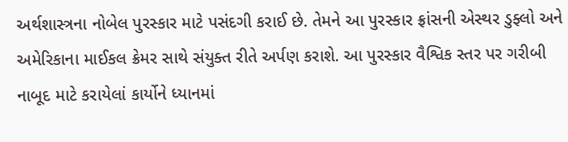અર્થશાસ્ત્રના નોબેલ પુરસ્કાર માટે પસંદગી કરાઈ છે. તેમને આ પુરસ્કાર ફ્રાંસની એસ્થર ડુફ્લો અને અમેરિકાના માઈકલ ક્રેમર સાથે સંયુક્ત રીતે અર્પણ કરાશે. આ પુરસ્કાર વૈશ્વિક સ્તર પર ગરીબી નાબૂદ માટે કરાયેલાં કાર્યોને ધ્યાનમાં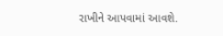રાખીને આપવામાં આવશે.